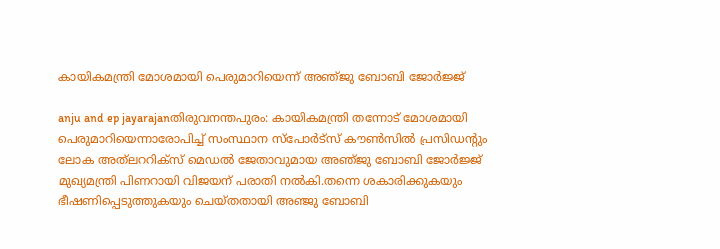കായികമന്ത്രി മോശമായി പെരുമാറിയെന്ന്‌ അഞ്‌ജു ബോബി ജോര്‍ജ്ജ്‌

anju and ep jayarajanതിരുവനന്തപുരം: കായികമന്ത്രി തന്നോട്‌ മോശമായി പെരുമാറിയെന്നാരോപിച്ച്‌ സംസ്ഥാന സ്‌പോര്‍ട്‌സ്‌ കൗണ്‍സില്‍ പ്രസിഡന്റും ലോക അത്‌ലററിക്‌സ്‌ മെഡല്‍ ജേതാവുമായ അഞ്‌ജു ബോബി ജോര്‍ജ്ജ്‌ മുഖ്യമന്ത്രി പിണറായി വിജയന്‌ പരാതി നല്‍കി.തന്നെ ശകാരിക്കുകയും ഭീഷണിപ്പെടുത്തുകയും ചെയ്തതായി അഞ്ജു ബോബി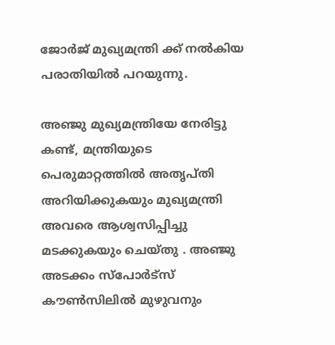ജോര്‍ജ് മുഖ്യമന്ത്രി ക്ക്‌ നല്‍കിയ പരാതിയില്‍ പറയുന്നു.

അഞ്ജു മുഖ്യമന്ത്രിയേ നേരിട്ടു കണ്ട്, മന്ത്രിയുടെ പെരുമാറ്റത്തില്‍ അതൃപ്തി അറിയിക്കുകയും മുഖ്യമന്ത്രി അവരെ ആശ്വസിപ്പിച്ചു മടക്കുകയും ചെയ്തു . അഞ്ജു അടക്കം സ്‌പോര്‍ട്‌സ് കൗണ്‍സിലില്‍ മുഴുവനും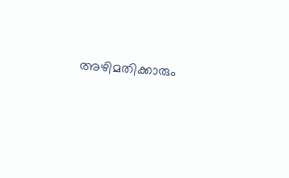അഴിമതിക്കാരും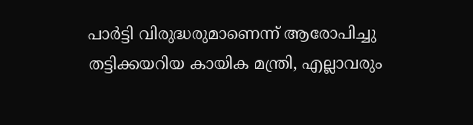പാര്‍ട്ടി വിരുദ്ധരുമാണെന്ന് ആരോപിച്ചു തട്ടിക്കയറിയ കായിക മന്ത്രി, എല്ലാവരും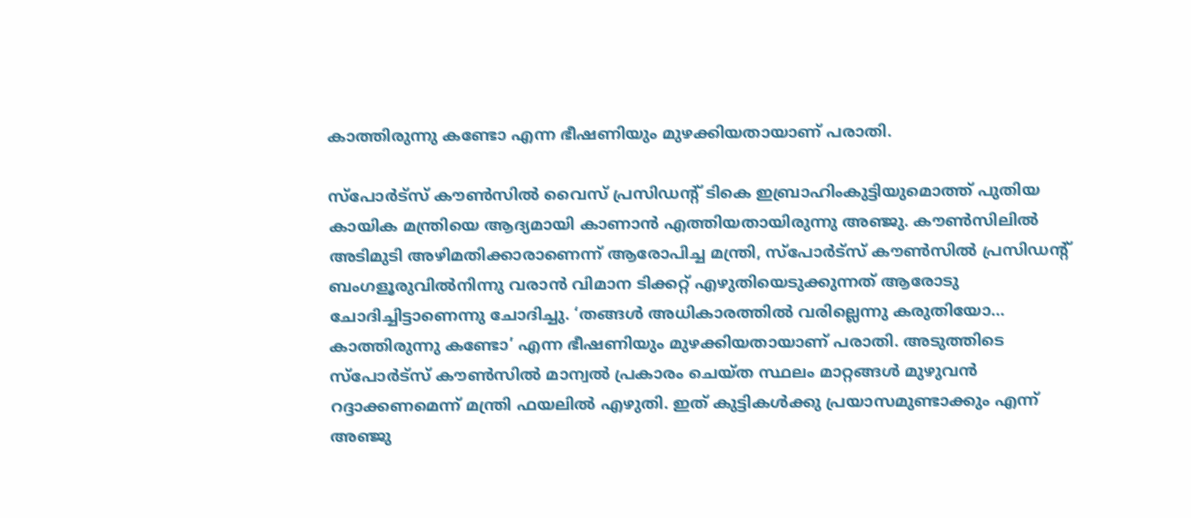കാത്തിരുന്നു കണ്ടോ എന്ന ഭീഷണിയും മുഴക്കിയതായാണ് പരാതി.

സ്‌പോര്‍ട്‌സ് കൗണ്‍സില്‍ വൈസ് പ്രസിഡന്റ് ടികെ ഇബ്രാഹിംകുട്ടിയുമൊത്ത് പുതിയ കായിക മന്ത്രിയെ ആദ്യമായി കാണാന്‍ എത്തിയതായിരുന്നു അഞ്ജു. കൗണ്‍സിലില്‍ അടിമുടി അഴിമതിക്കാരാണെന്ന് ആരോപിച്ച മന്ത്രി, സ്‌പോര്‍ട്‌സ് കൗണ്‍സില്‍ പ്രസിഡന്റ് ബംഗളൂരുവില്‍നിന്നു വരാന്‍ വിമാന ടിക്കറ്റ് എഴുതിയെടുക്കുന്നത് ആരോടു ചോദിച്ചിട്ടാണെന്നു ചോദിച്ചു. ‘തങ്ങള്‍ അധികാരത്തില്‍ വരില്ലെന്നു കരുതിയോ… കാത്തിരുന്നു കണ്ടോ’ എന്ന ഭീഷണിയും മുഴക്കിയതായാണ് പരാതി. അടുത്തിടെ സ്‌പോര്‍ട്‌സ് കൗണ്‍സില്‍ മാന്വല്‍ പ്രകാരം ചെയ്ത സ്ഥലം മാറ്റങ്ങള്‍ മുഴുവന്‍ റദ്ദാക്കണമെന്ന് മന്ത്രി ഫയലില്‍ എഴുതി. ഇത് കുട്ടികള്‍ക്കു പ്രയാസമുണ്ടാക്കും എന്ന് അഞ്ജു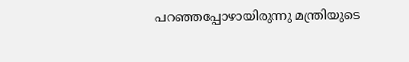പറഞ്ഞപ്പോഴായിരുന്നു മന്ത്രിയുടെ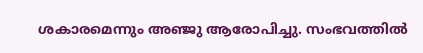ശകാരമെന്നും അഞ്ജു ആരോപിച്ചു. സംഭവത്തില്‍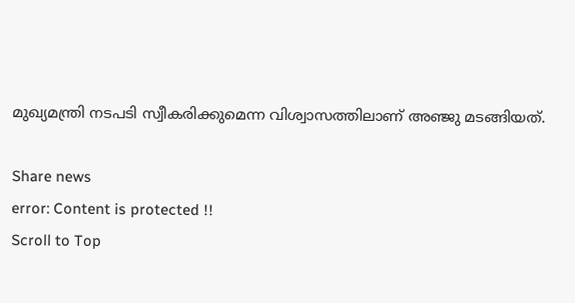മുഖ്യമന്ത്രി നടപടി സ്വീകരിക്കുമെന്ന വിശ്വാസത്തിലാണ് അഞ്ജു മടങ്ങിയത്.

Share news
error: Content is protected !!
Scroll to Top